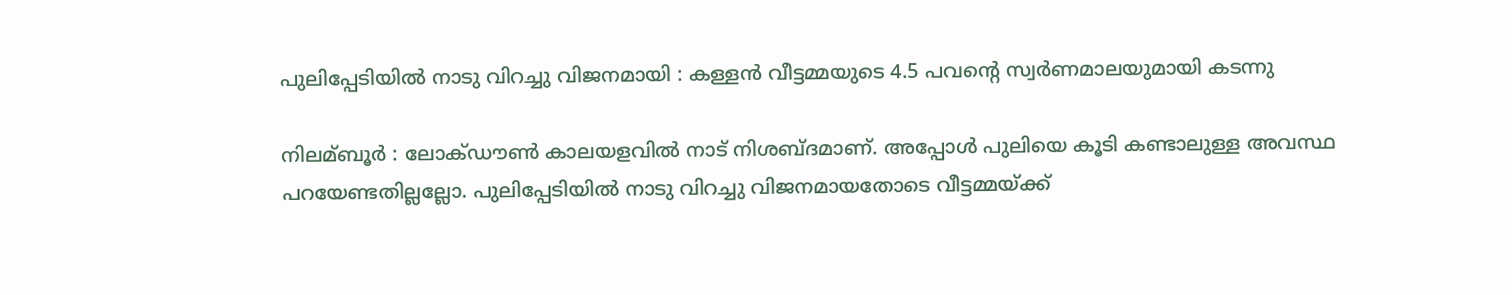പുലിപ്പേടിയില്‍ നാടു വിറച്ചു വിജനമായി : കള്ളന്‍ വീട്ടമ്മയുടെ 4.5 പവന്റെ സ്വര്‍ണമാലയുമായി കടന്നു

നിലമ്ബൂര്‍ : ലോക്ഡൗണ്‍ കാലയളവില്‍ നാട് നിശബ്ദമാണ്. അപ്പോള്‍ പുലിയെ കൂടി കണ്ടാലുള്ള അവസ്ഥ പറയേണ്ടതില്ലല്ലോ. പുലിപ്പേടിയില്‍ നാടു വിറച്ചു വിജനമായതോടെ വീട്ടമ്മയ്ക്ക്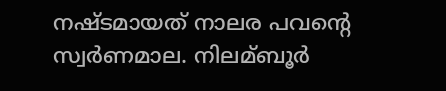നഷ്ടമായത് നാലര പവന്റെ സ്വര്‍ണമാല. നിലമ്ബൂര്‍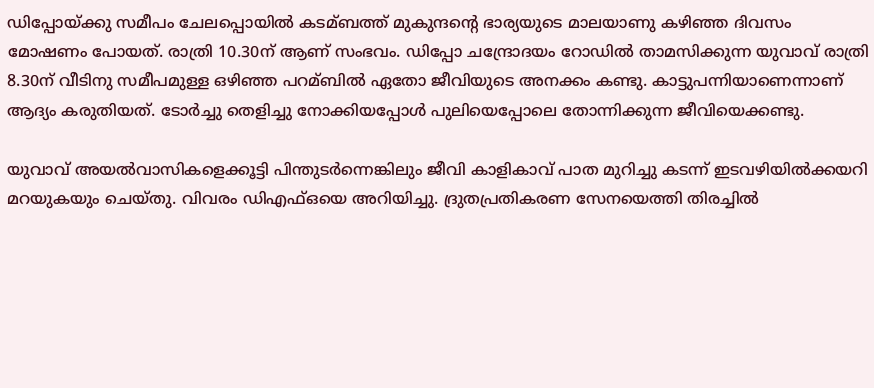ഡിപ്പോയ്ക്കു സമീപം ചേലപ്പൊയില്‍ കടമ്ബത്ത് മുകുന്ദന്റെ ഭാര്യയുടെ മാലയാണു കഴിഞ്ഞ ദിവസം മോഷണം പോയത്. രാത്രി 10.30ന് ആണ് സംഭവം. ഡിപ്പോ ചന്ദ്രോദയം റോഡില്‍ താമസിക്കുന്ന യുവാവ് രാത്രി 8.30ന് വീടിനു സമീപമുള്ള ഒഴിഞ്ഞ പറമ്ബില്‍ ഏതോ ജീവിയുടെ അനക്കം കണ്ടു. കാട്ടുപന്നിയാണെന്നാണ് ആദ്യം കരുതിയത്. ടോര്‍ച്ചു തെളിച്ചു നോക്കിയപ്പോള്‍ പുലിയെപ്പോലെ തോന്നിക്കുന്ന ജീവിയെക്കണ്ടു.

യുവാവ് അയല്‍വാസികളെക്കൂട്ടി പിന്തുടര്‍ന്നെങ്കിലും ജീവി കാളികാവ് പാത മുറിച്ചു കടന്ന് ഇടവഴിയില്‍ക്കയറി മറയുകയും ചെയ്തു. വിവരം ഡിഎഫ്‌ഒയെ അറിയിച്ചു. ദ്രുതപ്രതികരണ സേനയെത്തി തിരച്ചില്‍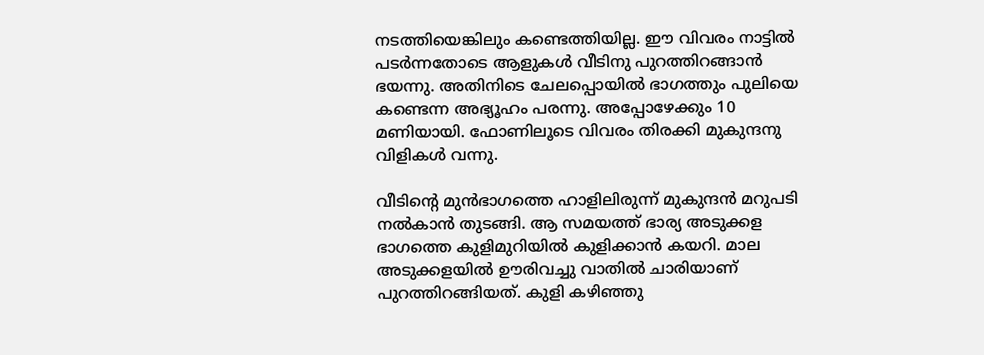നടത്തിയെങ്കിലും കണ്ടെത്തിയില്ല. ഈ വിവരം നാട്ടില്‍ പടര്‍ന്നതോടെ ആളുകള്‍ വീടിനു പുറത്തിറങ്ങാന്‍ ഭയന്നു. അതിനിടെ ചേലപ്പൊയില്‍ ഭാഗത്തും പുലിയെ കണ്ടെന്ന അഭ്യൂഹം പരന്നു. അപ്പോഴേക്കും 10 മണിയായി. ഫോണിലൂടെ വിവരം തിരക്കി മുകുന്ദനു വിളികള്‍ വന്നു.

വീടിന്റെ മുന്‍ഭാഗത്തെ ഹാളിലിരുന്ന് മുകുന്ദന്‍ മറുപടി നല്‍കാന്‍ തുടങ്ങി. ആ സമയത്ത് ഭാര്യ അടുക്കള ഭാഗത്തെ കുളിമുറിയില്‍ കുളിക്കാന്‍ കയറി. മാല അടുക്കളയില്‍ ഊരിവച്ചു വാതില്‍ ചാരിയാണ് പുറത്തിറങ്ങിയത്. കുളി കഴിഞ്ഞു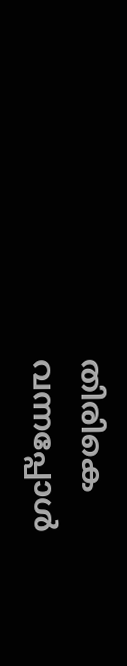തിരികെ വന്നപ്പോള്‍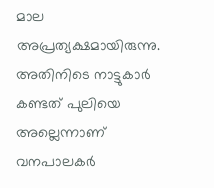മാല അപ്രത്യക്ഷമായിരുന്നു. അതിനിടെ നാട്ടുകാര്‍ കണ്ടത് പുലിയെ അല്ലെന്നാണ് വനപാലകര്‍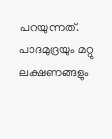പറയുന്നത്. പാദമുദ്രയും മറ്റു ലക്ഷണങ്ങളും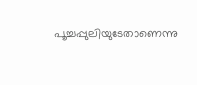പൂച്ചപ്പുലിയുടേതാണെന്നു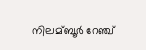നിലമ്ബൂര്‍ റേഞ്ച്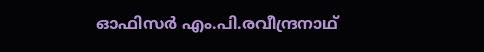ഓഫിസര്‍ എം.പി.രവീന്ദ്രനാഥ്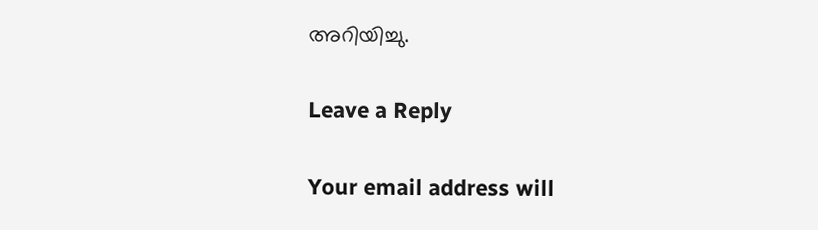അറിയിച്ചു.

Leave a Reply

Your email address will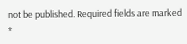not be published. Required fields are marked *